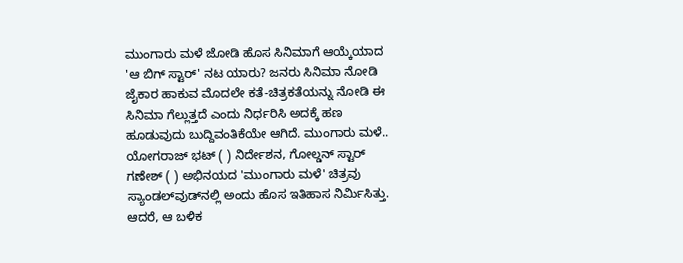ಮುಂಗಾರು ಮಳೆ ಜೋಡಿ ಹೊಸ ಸಿನಿಮಾಗೆ ಆಯ್ಕೆಯಾದ 'ಆ ಬಿಗ್ ಸ್ಟಾರ್' ನಟ ಯಾರು? ಜನರು ಸಿನಿಮಾ ನೋಡಿ ಜೈಕಾರ ಹಾಕುವ ಮೊದಲೇ ಕತೆ-ಚಿತ್ರಕತೆಯನ್ನು ನೋಡಿ ಈ ಸಿನಿಮಾ ಗೆಲ್ಲುತ್ತದೆ ಎಂದು ನಿರ್ಧರಿಸಿ ಅದಕ್ಕೆ ಹಣ ಹೂಡುವುದು ಬುದ್ದಿವಂತಿಕೆಯೇ ಆಗಿದೆ. ಮುಂಗಾರು ಮಳೆ.. ಯೋಗರಾಜ್ ಭಟ್ ( ) ನಿರ್ದೇಶನ, ಗೋಲ್ಡನ್ ಸ್ಟಾರ್ ಗಣೇಶ್ ( ) ಅಭಿನಯದ 'ಮುಂಗಾರು ಮಳೆ' ಚಿತ್ರವು ಸ್ಯಾಂಡಲ್‌ವುಡ್‌ನಲ್ಲಿ ಅಂದು ಹೊಸ ಇತಿಹಾಸ ನಿರ್ಮಿಸಿತ್ತು. ಆದರೆ, ಆ ಬಳಿಕ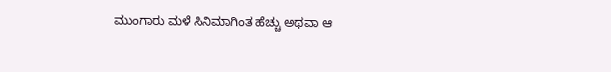ಮುಂಗಾರು ಮಳೆ ಸಿನಿಮಾಗಿಂತ ಹೆಚ್ಚು ಅಥವಾ ಆ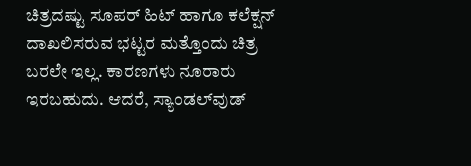ಚಿತ್ರದಷ್ಟು ಸೂಪರ್ ಹಿಟ್ ಹಾಗೂ ಕಲೆಕ್ಷನ್ ದಾಖಲಿಸರುವ ಭಟ್ಟರ ಮತ್ತೊಂದು ಚಿತ್ರ ಬರಲೇ ಇಲ್ಲ. ಕಾರಣಗಳು ನೂರಾರು ಇರಬಹುದು. ಆದರೆ, ಸ್ಯಾಂಡಲ್‌ವುಡ್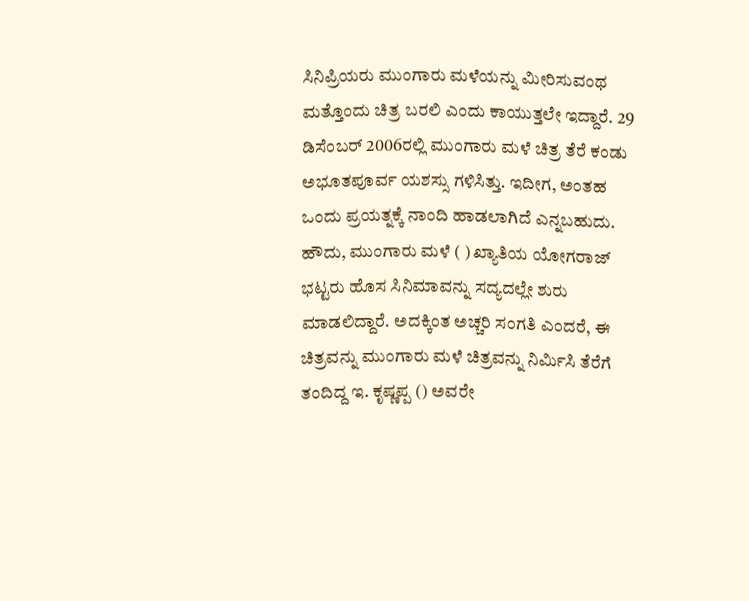ಸಿನಿಪ್ರಿಯರು ಮುಂಗಾರು ಮಳೆಯನ್ನು ಮೀರಿಸುವಂಥ ಮತ್ತೊಂದು ಚಿತ್ರ ಬರಲಿ ಎಂದು ಕಾಯುತ್ತಲೇ ಇದ್ದಾರೆ. 29 ಡಿಸೆಂಬರ್ 2006ರಲ್ಲಿ ಮುಂಗಾರು ಮಳೆ ಚಿತ್ರ ತೆರೆ ಕಂಡು ಅಭೂತಪೂರ್ವ ಯಶಸ್ಸು ಗಳಿಸಿತ್ತು. ಇದೀಗ, ಅಂತಹ ಒಂದು ಪ್ರಯತ್ನಕ್ಕೆ ನಾಂದಿ ಹಾಡಲಾಗಿದೆ ಎನ್ನಬಹುದು. ಹೌದು, ಮುಂಗಾರು ಮಳೆ ( ) ಖ್ಯಾತಿಯ ಯೋಗರಾಜ್ ಭಟ್ಟರು ಹೊಸ ಸಿನಿಮಾವನ್ನು ಸದ್ಯದಲ್ಲೇ ಶುರು ಮಾಡಲಿದ್ದಾರೆ. ಅದಕ್ಕಿಂತ ಅಚ್ಚರಿ ಸಂಗತಿ ಎಂದರೆ, ಈ ಚಿತ್ರವನ್ನು ಮುಂಗಾರು ಮಳೆ ಚಿತ್ರವನ್ನು ನಿರ್ಮಿಸಿ ತೆರೆಗೆ ತಂದಿದ್ದ ಇ. ಕೃಷ್ಣಪ್ಪ () ಅವರೇ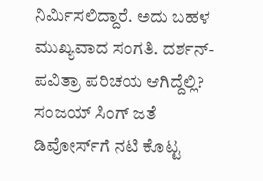ನಿರ್ಮಿಸಲಿದ್ದಾರೆ. ಅದು ಬಹಳ ಮುಖ್ಯವಾದ ಸಂಗತಿ. ದರ್ಶನ್-ಪವಿತ್ರಾ ಪರಿಚಯ ಆಗಿದ್ದೆಲ್ಲಿ? ಸಂಜಯ್ ಸಿಂಗ್ ಜತೆ ಡಿವೋರ್ಸ್‌ಗೆ ನಟಿ ಕೊಟ್ಟ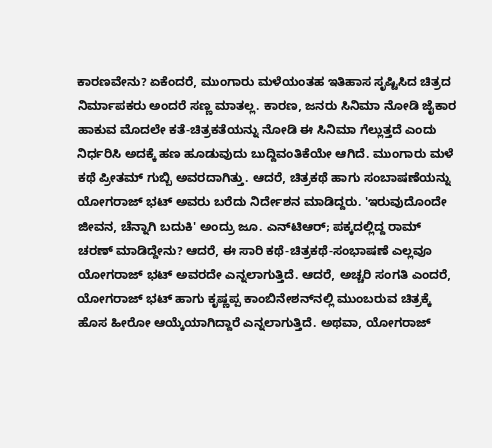ಕಾರಣವೇನು? ಏಕೆಂದರೆ, ಮುಂಗಾರು ಮಳೆಯಂತಹ ಇತಿಹಾಸ ಸೃಷ್ಟಿಸಿದ ಚಿತ್ರದ ನಿರ್ಮಾಪಕರು ಅಂದರೆ ಸಣ್ಣ ಮಾತಲ್ಲ. ಕಾರಣ, ಜನರು ಸಿನಿಮಾ ನೋಡಿ ಜೈಕಾರ ಹಾಕುವ ಮೊದಲೇ ಕತೆ-ಚಿತ್ರಕತೆಯನ್ನು ನೋಡಿ ಈ ಸಿನಿಮಾ ಗೆಲ್ಲುತ್ತದೆ ಎಂದು ನಿರ್ಧರಿಸಿ ಅದಕ್ಕೆ ಹಣ ಹೂಡುವುದು ಬುದ್ದಿವಂತಿಕೆಯೇ ಆಗಿದೆ. ಮುಂಗಾರು ಮಳೆ ಕಥೆ ಪ್ರೀತಮ್ ಗುಬ್ಬಿ ಅವರದಾಗಿತ್ತು. ಆದರೆ, ಚಿತ್ರಕಥೆ ಹಾಗು ಸಂಬಾಷಣೆಯನ್ನು ಯೋಗರಾಜ್ ಭಟ್ ಅವರು ಬರೆದು ನಿರ್ದೇಶನ ಮಾಡಿದ್ದರು. 'ಇರುವುದೊಂದೇ ಜೀವನ, ಚೆನ್ನಾಗಿ ಬದುಕಿ' ಅಂದ್ರು ಜೂ. ಎನ್‌ಟಿಆರ್‌; ಪಕ್ಕದಲ್ಲಿದ್ದ ರಾಮ್ ಚರಣ್ ಮಾಡಿದ್ದೇನು? ಆದರೆ, ಈ ಸಾರಿ ಕಥೆ-ಚಿತ್ರಕಥೆ-ಸಂಭಾಷಣೆ ಎಲ್ಲವೂ ಯೋಗರಾಜ್ ಭಟ್ ಅವರದೇ ಎನ್ನಲಾಗುತ್ತಿದೆ. ಆದರೆ, ಅಚ್ಚರಿ ಸಂಗತಿ ಎಂದರೆ, ಯೋಗರಾಜ್ ಭಟ್ ಹಾಗು ಕೃಷ್ಣಪ್ಪ ಕಾಂಬಿನೇಶನ್‌ನಲ್ಲಿ ಮುಂಬರುವ ಚಿತ್ರಕ್ಕೆ ಹೊಸ ಹೀರೋ ಆಯ್ಕೆಯಾಗಿದ್ದಾರೆ ಎನ್ನಲಾಗುತ್ತಿದೆ. ಅಥವಾ, ಯೋಗರಾಜ್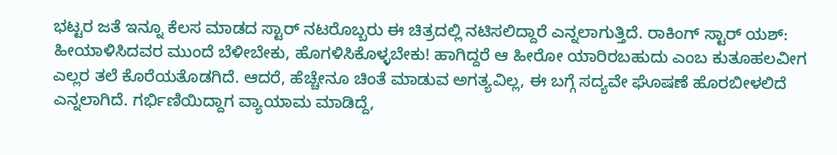ಭಟ್ಟರ ಜತೆ ಇನ್ನೂ ಕೆಲಸ ಮಾಡದ ಸ್ಟಾರ್ ನಟರೊಬ್ಬರು ಈ ಚಿತ್ರದಲ್ಲಿ ನಟಿಸಲಿದ್ದಾರೆ ಎನ್ನಲಾಗುತ್ತಿದೆ. ರಾಕಿಂಗ್ ಸ್ಟಾರ್ ಯಶ್: ಹೀಯಾಳಿಸಿದವರ ಮುಂದೆ ಬೆಳೀಬೇಕು, ಹೊಗಳಿಸಿಕೊಳ್ಳಬೇಕು! ಹಾಗಿದ್ದರೆ ಆ ಹೀರೋ ಯಾರಿರಬಹುದು ಎಂಬ ಕುತೂಹಲವೀಗ ಎಲ್ಲರ ತಲೆ ಕೊರೆಯತೊಡಗಿದೆ. ಆದರೆ, ಹೆಚ್ಚೇನೂ ಚಿಂತೆ ಮಾಡುವ ಅಗತ್ಯವಿಲ್ಲ, ಈ ಬಗ್ಗೆ ಸದ್ಯವೇ ಘೊಷಣೆ ಹೊರಬೀಳಲಿದೆ ಎನ್ನಲಾಗಿದೆ. ಗರ್ಭಿಣಿಯಿದ್ದಾಗ ವ್ಯಾಯಾಮ ಮಾಡಿದ್ದೆ,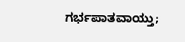ಗರ್ಭಪಾತವಾಯ್ತು;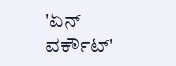'ಏನ್ ವರ್ಕೌಟ್'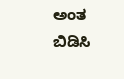ಅಂತ ಬಿಡಿಸಿ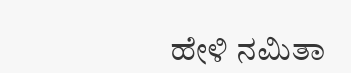ಹೇಳಿ ನಮಿತಾ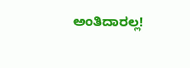ಅಂತಿದಾರಲ್ಲ!